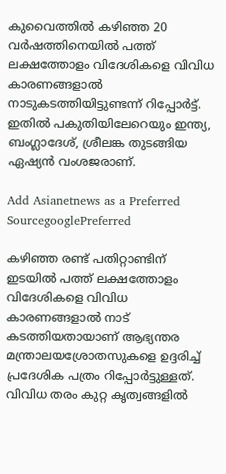കുവൈത്തില്‍ കഴിഞ്ഞ 20 വര്‍ഷത്തിനെയില്‍ പത്ത് ലക്ഷത്തോളം വിദേശികളെ വിവിധ കാരണങ്ങളാല്‍ നാടുകടത്തിയിട്ടുണ്ടന്ന് റിപ്പോര്‍ട്ട്. ഇതില്‍ പകുതിയിലേറെയും ഇന്ത്യ, ബംഗ്ലാദേശ്, ശ്രീലങ്ക തുടങ്ങിയ ഏഷ്യന്‍ വംശജരാണ്.

Add Asianetnews as a Preferred SourcegooglePreferred

കഴിഞ്ഞ രണ്ട് പതിറ്റാണ്ടിന് ഇടയില്‍ പത്ത് ലക്ഷത്തോളം വിദേശികളെ വിവിധ കാരണങ്ങളാല്‍ നാട് കടത്തിയതായാണ് ആഭ്യന്തര മന്ത്രാലയശ്രോതസുകളെ ഉദ്ദരിച്ച് പ്രദേശിക പത്രം റിപ്പോര്‍ട്ടുള്ളത്. വിവിധ തരം കുറ്റ കൃത്വങ്ങളില്‍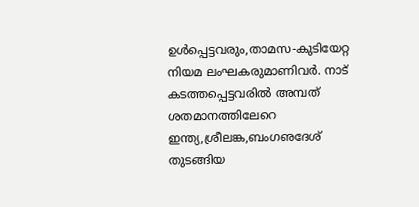ഉള്‍പ്പെട്ടവരും,താമസ-കുടിയേറ്റ നിയമ ലംഘകരുമാണിവര്‍. നാട് കടത്തപ്പെട്ടവരില്‍ അമ്പത് ശതമാനത്തിലേറെ ഇന്ത്യ,ശ്രീലങ്ക,ബംഗഌദേശ് തുടങ്ങിയ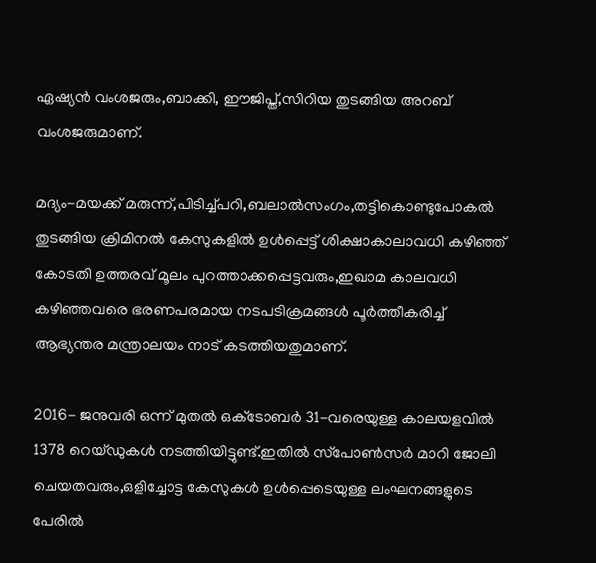ഏഷ്യന്‍ വംശജരും,ബാക്കി, ഈജിപ്ത്,സിറിയ തുടങ്ങിയ അറബ് വംശജരുമാണ്.

മദ്യം-മയക്ക് മരുന്ന്,പിടിച്ച്പറി,ബലാല്‍സംഗം,തട്ടികൊണ്ടുപോകല്‍ തുടങ്ങിയ ക്രിമിനല്‍ കേസുകളില്‍ ഉള്‍പ്പെട്ട് ശിക്ഷാകാലാവധി കഴിഞ്ഞ് കോടതി ഉത്തരവ് മൂലം പുറത്താക്കപ്പെട്ടവരും,ഇഖാമ കാലവധി കഴിഞ്ഞവരെ ഭരണപരമായ നടപടിക്രമങ്ങള്‍ പൂര്‍ത്തീകരിച്ച് ആഭ്യന്തര മന്ത്രാലയം നാട് കടത്തിയതുമാണ്.

2016- ജനുവരി ഒന്ന് മുതല്‍ ഒക്‌ടോബര്‍ 31-വരെയുള്ള കാലയളവില്‍ 1378 റെയ്ഡുകള്‍ നടത്തിയിട്ടുണ്ട്.ഇതില്‍ സ്‌പോണ്‍സര്‍ മാറി ജോലി ചെയതവരും,ഒളിച്ചോട്ട കേസുകള്‍ ഉള്‍പ്പെടെയുള്ള ലംഘനങ്ങളുടെ പേരില്‍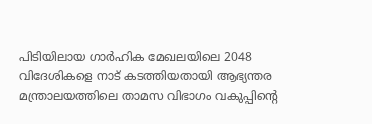പിടിയിലായ ഗാര്‍ഹിക മേഖലയിലെ 2048 വിദേശികളെ നാട് കടത്തിയതായി ആഭ്യന്തര മന്ത്രാലയത്തിലെ താമസ വിഭാഗം വകുപ്പിന്റെ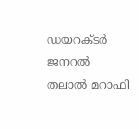ഡയറക്ടര്‍ ജനറല്‍ തലാല്‍ മറാഫി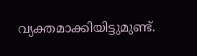വ്യക്തമാക്കിയിട്ടുമുണ്ട്.